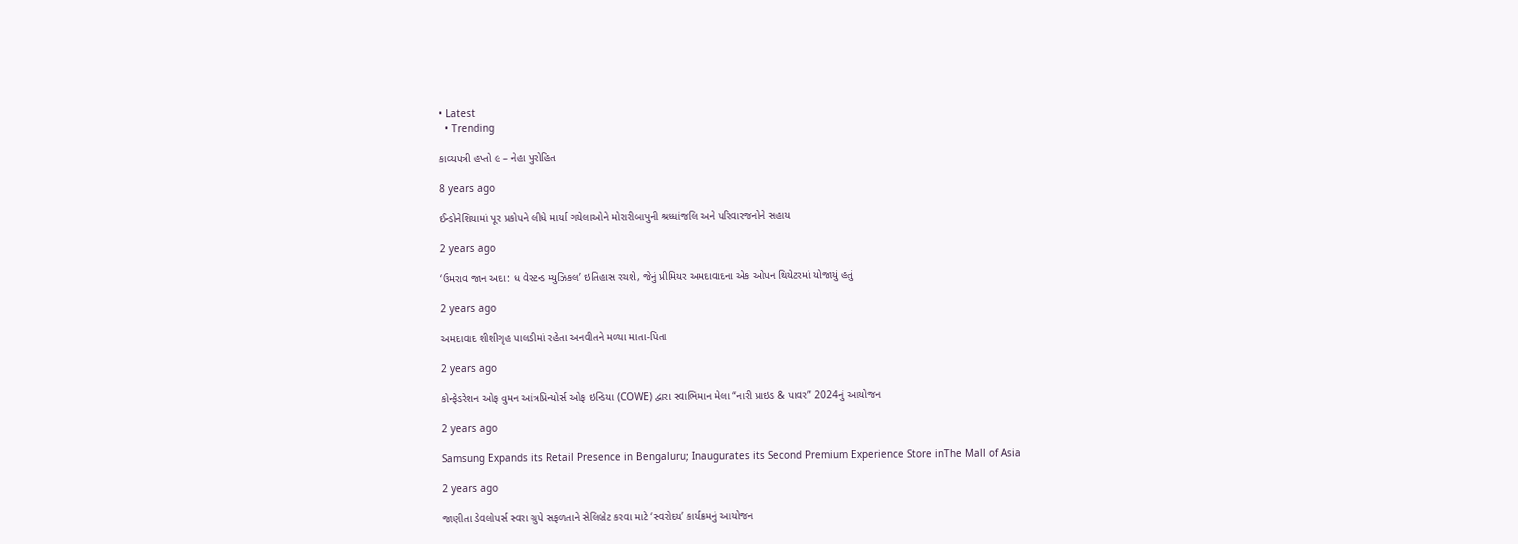• Latest
  • Trending

કાવ્યપત્રી હપ્તો ૯ – નેહા પુરોહિત

8 years ago

ઈન્ડોનેશિયામાં પૂર પ્રકોપને લીધે માર્યા ગયેલાઓને મોરારીબાપુની શ્રધ્ધાંજલિ અને પરિવારજનોને સહાય

2 years ago

‘ઉમરાવ જાન અદા: ધ વેસ્ટન્ડ મ્યુઝિકલ’ ઇતિહાસ રચશે, જેનું પ્રીમિયર અમદાવાદના એક ઓપન થિયેટરમાં યોજાયું હતું

2 years ago

અમદાવાદ શીશીગૃહ પાલડીમાં રહેતા અનવીતને મળ્યા માતા-પિતા

2 years ago

કોન્ફેડરેશન ઓફ વુમન આંત્રપ્રિન્યોર્સ ઓફ ઇન્ડિયા (COWE) દ્વારા સ્વાભિમાન મેલા “નારી પ્રાઇડ & પાવર” 2024નું આયોજન

2 years ago

Samsung Expands its Retail Presence in Bengaluru; Inaugurates its Second Premium Experience Store inThe Mall of Asia

2 years ago

જાણીતા ડેવલોપર્સ સ્વરા ગ્રુપે સફળતાને સેલિબ્રેટ કરવા માટે ‘સ્વરોદય’ કાર્યક્રમનું આયોજન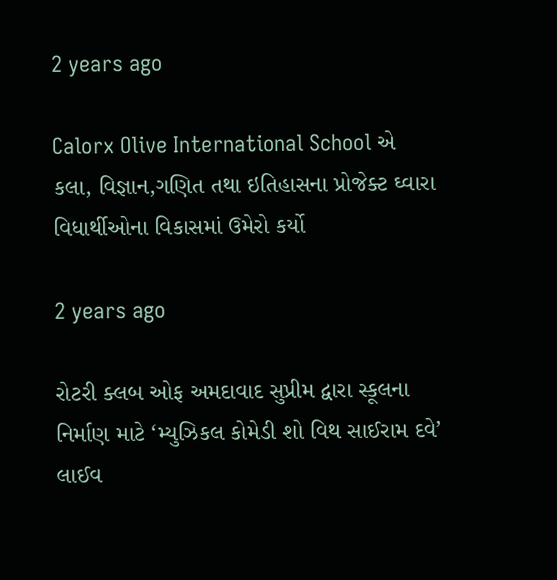2 years ago

Calorx Olive International School એ કલા, વિજ્ઞાન,ગણિત તથા ઇતિહાસના પ્રોજેક્ટ ઘ્વારા વિધાર્થીઓના વિકાસમાં ઉમેરો કર્યો

2 years ago

રોટરી ક્લબ ઓફ અમદાવાદ સુપ્રીમ દ્વારા સ્કૂલના નિર્માણ માટે ‘મ્યુઝિકલ કોમેડી શો વિથ સાઈરામ દવે’ લાઈવ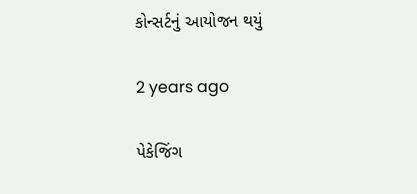કોન્સર્ટનું આયોજન થયું

2 years ago

પેકેજિંગ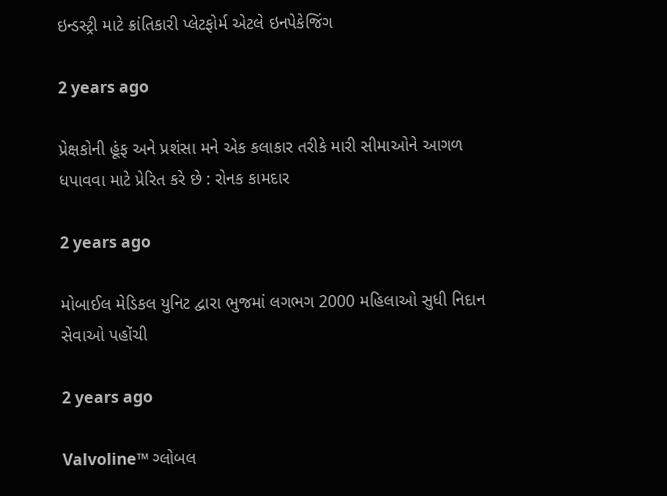ઇન્ડસ્ટ્રી માટે ક્રાંતિકારી પ્લેટફોર્મ એટલે ઇનપેકેજિંગ

2 years ago

પ્રેક્ષકોની હૂંફ અને પ્રશંસા મને એક કલાકાર તરીકે મારી સીમાઓને આગળ ધપાવવા માટે પ્રેરિત કરે છે : રોનક કામદાર

2 years ago

મોબાઈલ મેડિકલ યુનિટ દ્વારા ભુજમાં લગભગ 2000 મહિલાઓ સુધી નિદાન સેવાઓ પહોંચી

2 years ago

Valvoline™ ગ્લોબલ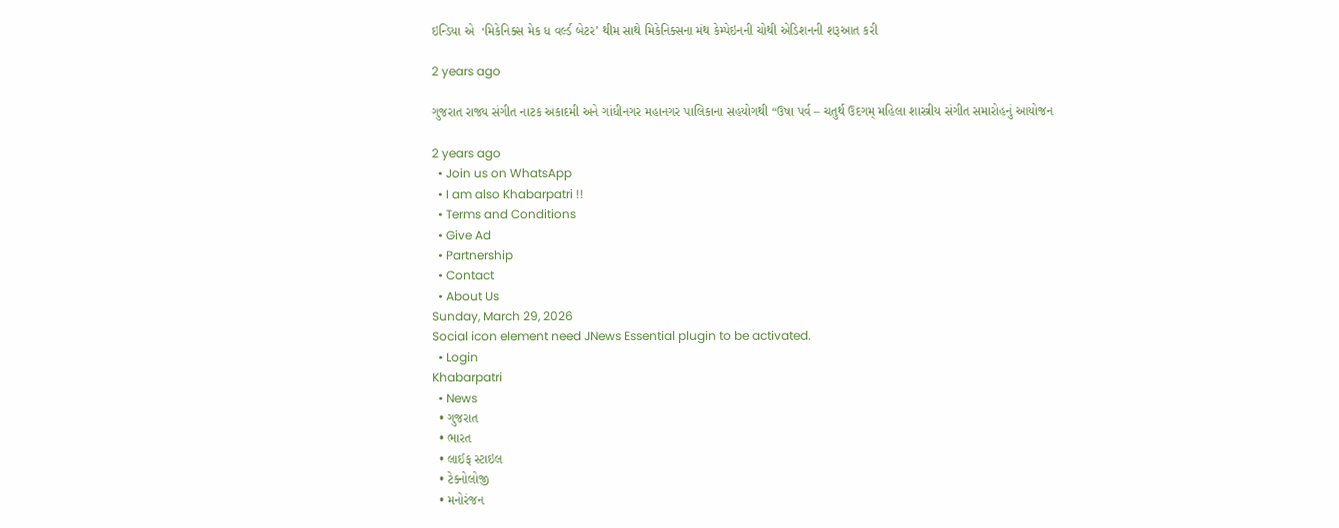ઇન્ડિયા એ  ‘મિકેનિક્સ મેક ધ વર્લ્ડ બેટર’ થીમ સાથે મિકેનિક્સના મંથ કેમ્પેઇનની ચોથી એડિશનની શરૂઆત કરી

2 years ago

ગુજરાત રાજ્ય સંગીત નાટક અકાદમી અને ગાંધીનગર મહાનગર પાલિકાના સહયોગથી “ઉષા પર્વ – ચતુર્થ ઉદગમ્ મહિલા શાસ્ત્રીય સંગીત સમારોહનું આયોજન

2 years ago
  • Join us on WhatsApp
  • I am also Khabarpatri !!
  • Terms and Conditions
  • Give Ad
  • Partnership
  • Contact
  • About Us
Sunday, March 29, 2026
Social icon element need JNews Essential plugin to be activated.
  • Login
Khabarpatri
  • News
  • ગુજરાત
  • ભારત
  • લાઈફ સ્ટાઇલ
  • ટેક્નોલોજી
  • મનોરંજન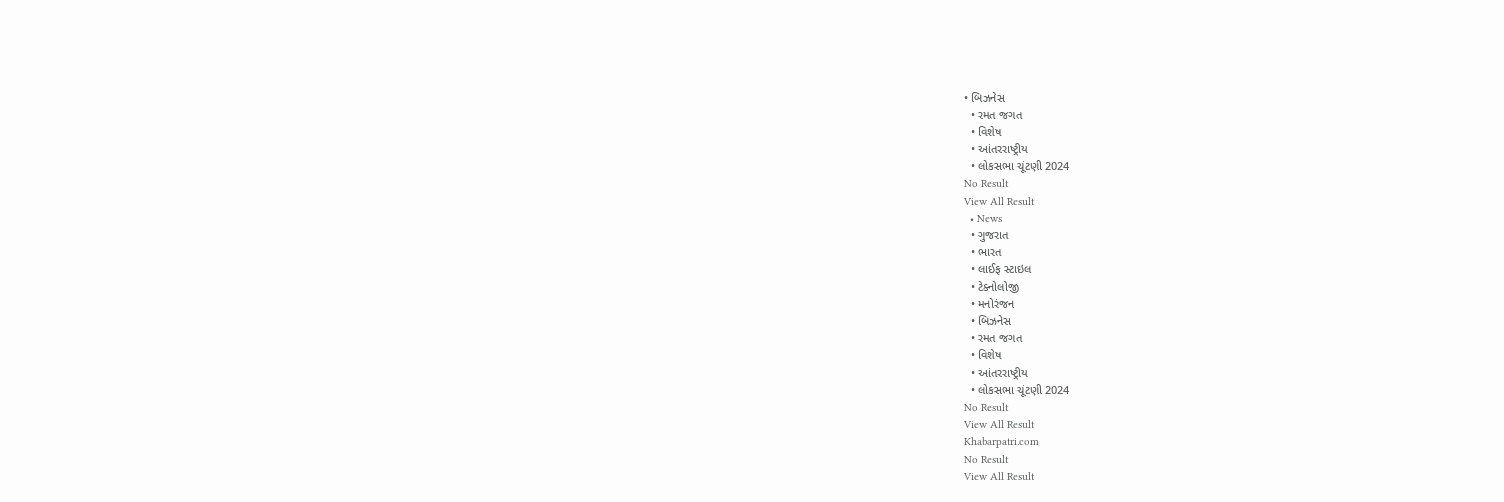• બિઝનેસ
  • રમત જગત
  • વિશેષ
  • આંતરરાષ્ટ્રીય
  • લોકસભા ચૂંટણી 2024
No Result
View All Result
  • News
  • ગુજરાત
  • ભારત
  • લાઈફ સ્ટાઇલ
  • ટેક્નોલોજી
  • મનોરંજન
  • બિઝનેસ
  • રમત જગત
  • વિશેષ
  • આંતરરાષ્ટ્રીય
  • લોકસભા ચૂંટણી 2024
No Result
View All Result
Khabarpatri.com
No Result
View All Result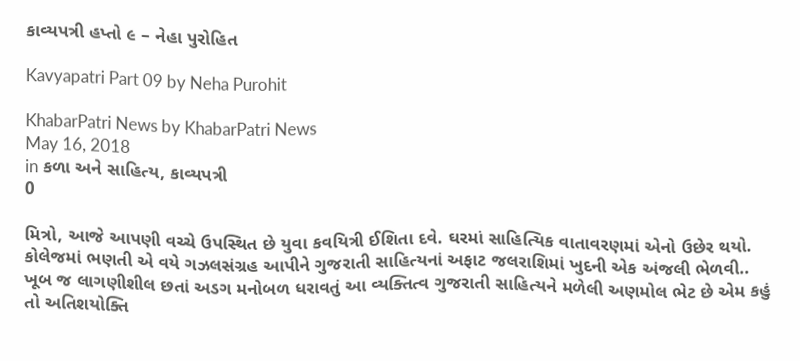કાવ્યપત્રી હપ્તો ૯ – નેહા પુરોહિત

Kavyapatri Part 09 by Neha Purohit

KhabarPatri News by KhabarPatri News
May 16, 2018
in કળા અને સાહિત્ય, કાવ્યપત્રી
0

મિત્રો, આજે આપણી વચ્ચે ઉપસ્થિત છે યુવા કવયિત્રી ઈશિતા દવે. ઘરમાં સાહિત્યિક વાતાવરણમાં એનો ઉછેર થયો. કોલેજમાં ભણતી એ વયે ગઝલસંગ્રહ આપીને ગુજરાતી સાહિત્યનાં અફાટ જલરાશિમાં ખુદની એક અંજલી ભેળવી.. ખૂબ જ લાગણીશીલ છતાં અડગ મનોબળ ધરાવતું આ વ્યક્તિત્વ ગુજરાતી સાહિત્યને મળેલી અણમોલ ભેટ છે એમ કહું તો અતિશયોક્તિ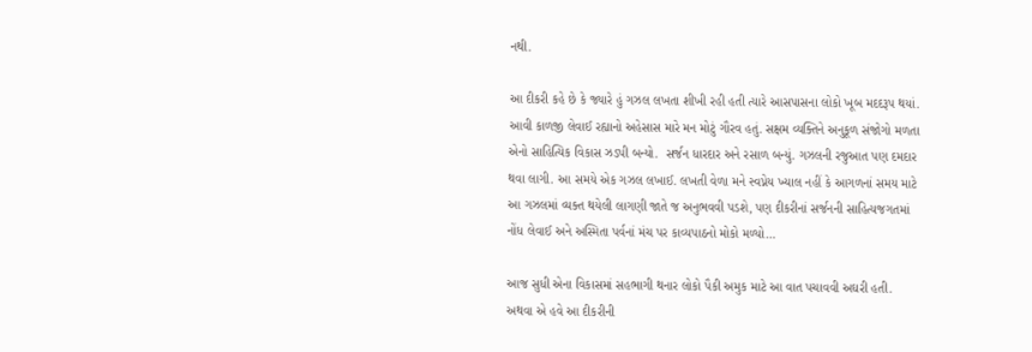નથી.

આ દીકરી કહે છે કે જ્યારે હું ગઝલ લખતા શીખી રહી હતી ત્યારે આસપાસના લોકો ખૂબ મદદરૂપ થયાં. આવી કાળજી લેવાઈ રહ્યાનો અહેસાસ મારે મન મોટું ગૌરવ હતું. સક્ષમ વ્યક્તિને અનુકૂળ સંજોગો મળતા એનો સાહિત્યિક વિકાસ ઝડપી બન્યો.  સર્જન ધારદાર અને રસાળ બન્યું. ગઝલની રજુઆત પણ દમદાર થવા લાગી. આ સમયે એક ગઝલ લખાઈ. લખતી વેળા મને સ્વપ્નેય ખ્યાલ નહીં કે આગળનાં સમય માટે આ ગઝલમાં વ્યક્ત થયેલી લાગણી જાતે જ અનુભવવી પડશે, પણ દીકરીનાં સર્જનની સાહિત્યજગતમાં નોંધ લેવાઈ અને અસ્મિતા પર્વનાં મંચ પર કાવ્યપાઠનો મોકો મળ્યો…

આજ સુધી એના વિકાસમાં સહભાગી થનાર લોકો પૈકી અમુક માટે આ વાત પચાવવી અઘરી હતી. અથવા એ હવે આ દીકરીની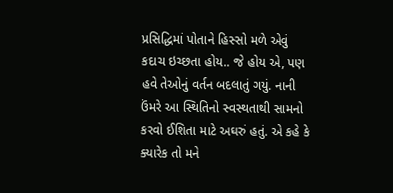પ્રસિદ્ધિમાં પોતાને હિસ્સો મળે એવું કદાચ ઇચ્છતા હોય.. જે હોય એ, પણ હવે તેઓનું વર્તન બદલાતું ગયું. નાની ઉંમરે આ સ્થિતિનો સ્વસ્થતાથી સામનો કરવો ઈશિતા માટે અઘરું હતું. એ કહે કે ક્યારેક તો મને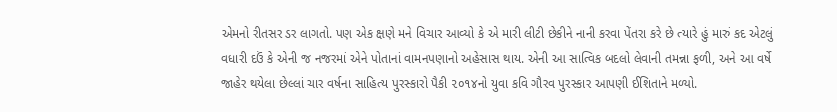એમનો રીતસર ડર લાગતો. પણ એક ક્ષણે મને વિચાર આવ્યો કે એ મારી લીટી છેકીને નાની કરવા પેંતરા કરે છે ત્યારે હું મારું કદ એટલું વધારી દઉં કે એની જ નજરમાં એને પોતાનાં વામનપણાનો અહેસાસ થાય. એની આ સાત્વિક બદલો લેવાની તમન્ના ફળી, અને આ વર્ષે જાહેર થયેલા છેલ્લાં ચાર વર્ષના સાહિત્ય પુરસ્કારો પૈકી ૨૦૧૪નો યુવા કવિ ગૌરવ પુરસ્કાર આપણી ઈશિતાને મળ્યો.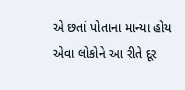એ છતાં પોતાના માન્યા હોય એવા લોકોને આ રીતે દૂર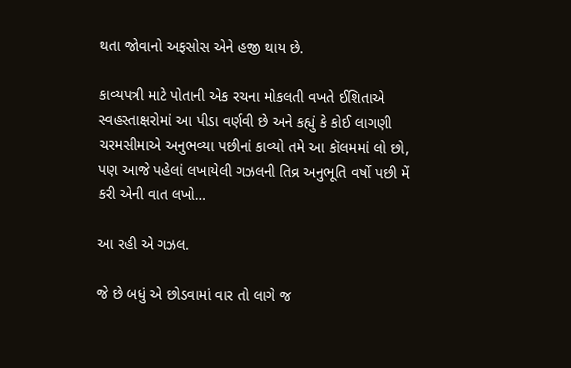થતા જોવાનો અફસોસ એને હજી થાય છે.

કાવ્યપત્રી માટે પોતાની એક રચના મોકલતી વખતે ઈશિતાએ સ્વહસ્તાક્ષરોમાં આ પીડા વર્ણવી છે અને કહ્યું કે કોઈ લાગણી ચરમસીમાએ અનુભવ્યા પછીનાં કાવ્યો તમે આ કૉલમમાં લો છો, પણ આજે પહેલાં લખાયેલી ગઝલની તિવ્ર અનુભૂતિ વર્ષો પછી મેં કરી એની વાત લખો…

આ રહી એ ગઝલ.

જે છે બધું એ છોડવામાં વાર તો લાગે જ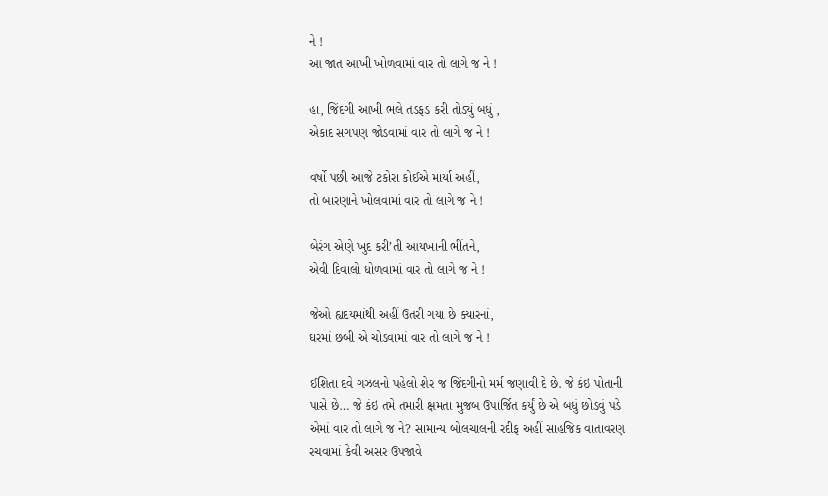ને !
આ જાત આખી ખોળવામાં વાર તો લાગે જ ને !

હા, જિંદગી આખી ભલે તડફડ કરી તોડ્યું બધું ,
એકાદ સગપણ જોડવામાં વાર તો લાગે જ ને !

વર્ષો પછી આજે ટકોરા કોઈએ માર્યા અહીં,
તો બારણાને ખોલવામાં વાર તો લાગે જ ને !

બેરંગ એણે ખુદ કરી’તી આયખાની ભીંતને,
એવી દિવાલો ધોળવામાં વાર તો લાગે જ ને !

જેઓ હ્યદયમાંથી અહીં ઉતરી ગયા છે ક્યારનાં,
ઘરમાં છબી એ ચોડવામાં વાર તો લાગે જ ને !

ઈશિતા દવે ગઝલનો પહેલો શેર જ જિંદગીનો મર્મ જણાવી દે છે. જે કંઇ પોતાની પાસે છે… જે કંઇ તમે તમારી ક્ષમતા મુજબ ઉપાર્જિત કર્યું છે એ બધું છોડવું પડે એમાં વાર તો લાગે જ ને? સામાન્ય બોલચાલની રદીફ અહીં સાહજિક વાતાવરણ રચવામાં કેવી અસર ઉપજાવે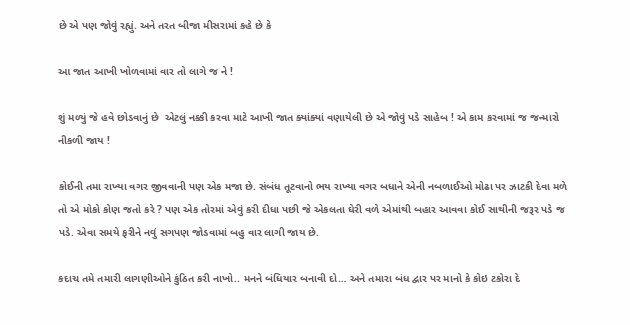છે એ પણ જોવું રહ્યું. અને તરત બીજા મીસરામાં કહે છે કે

આ જાત આખી ખોળવામાં વાર તો લાગે જ ને !

શું મળ્યું જે હવે છોડવાનું છે  એટલું નક્કી કરવા માટે આખી જાત ક્યાંક્યાં વણાયેલી છે એ જોવું પડે સાહેબ ! એ કામ કરવામાં જ જન્મારો નીકળી જાય !

કોઈની તમા રાખ્યા વગર જીવવાની પણ એક મજા છે. સંબંધ તૂટવાનો ભય રાખ્યા વગર બધાને એની નબળાઈઓ મોઢા પર ઝાટકી દેવા મળે તો એ મોકો કોણ જતો કરે ? પણ એક તોરમાં એવું કરી દીધા પછી જે એકલતા ઘેરી વળે એમાંથી બહાર આવવા કોઈ સાથીની જરૂર પડે જ પડે. એવા સમયે ફરીને નવું સગપણ જોડવામાં બહુ વાર લાગી જાય છે.

કદાચ તમે તમારી લાગણીઓને કુંઠિત કરી નાખો.. મનને બંધિયાર બનાવી દો… અને તમારા બંધ દ્વાર પર માનો કે કોઇ ટકોરા દે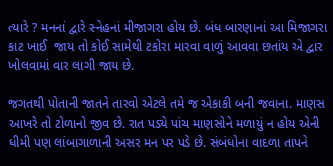ત્યારે ? મનનાં દ્વારે સ્નેહનાં મીજાગરા હોય છે. બંધ બારણાનાં આ મિજાગરા કાટ ખાઈ  જાય તો કોઈ સામેથી ટકોરા મારવા વાળું આવવા છતાંય એ દ્વાર ખોલવામાં વાર લાગી જાય છે.

જગતથી પોતાની જાતને તારવો એટલે તમે જ એકાકી બની જવાના. માણસ આખરે તો ટોળાનો જીવ છે. રાત પડ્યે પાંચ માણસોને મળાયું ન હોય એની ધીમી પણ લાંબાગાળાની અસર મન પર પડે છે. સંબંધોના વાદળા તાપને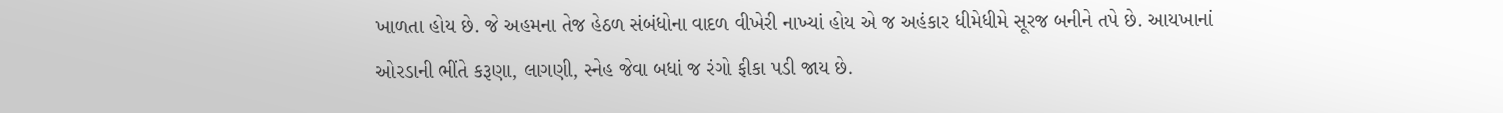ખાળતા હોય છે. જે અહમના તેજ હેઠળ સંબંધોના વાદળ વીખેરી નાખ્યાં હોય એ જ અહંકાર ધીમેધીમે સૂરજ બનીને તપે છે. આયખાનાં ઓરડાની ભીંતે કરૂણા, લાગણી, સ્નેહ જેવા બધાં જ રંગો ફીકા પડી જાય છે.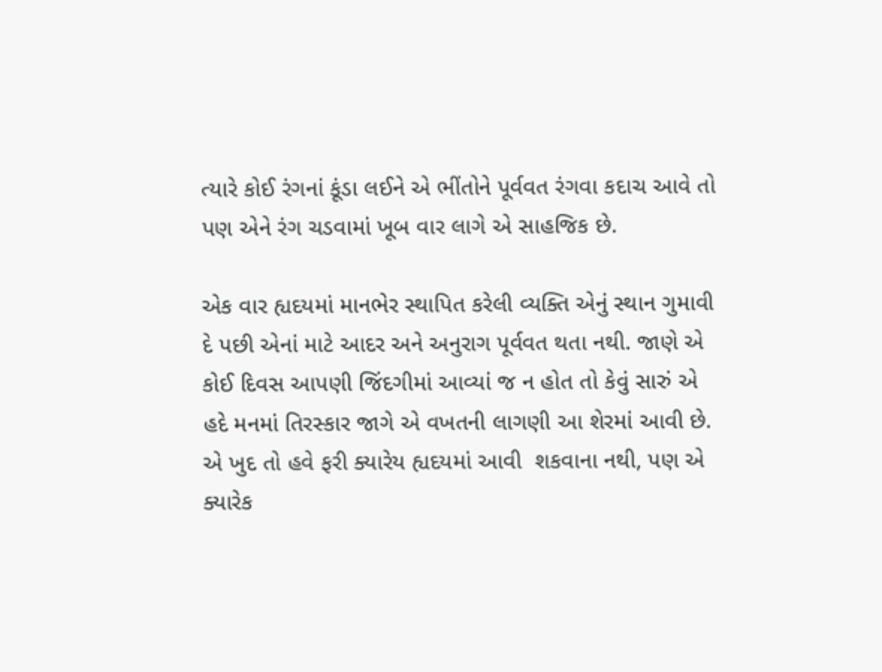ત્યારે કોઈ રંગનાં કૂંડા લઈને એ ભીંતોને પૂર્વવત રંગવા કદાચ આવે તો પણ એને રંગ ચડવામાં ખૂબ વાર લાગે એ સાહજિક છે.

એક વાર હ્યદયમાં માનભેર સ્થાપિત કરેલી વ્યક્તિ એનું સ્થાન ગુમાવી દે પછી એનાં માટે આદર અને અનુરાગ પૂર્વવત થતા નથી. જાણે એ કોઈ દિવસ આપણી જિંદગીમાં આવ્યાં જ ન હોત તો કેવું સારું એ હદે મનમાં તિરસ્કાર જાગે એ વખતની લાગણી આ શેરમાં આવી છે. એ ખુદ તો હવે ફરી ક્યારેય હ્યદયમાં આવી  શકવાના નથી, પણ એ ક્યારેક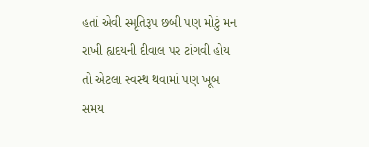હતાં એવી સ્મૃતિરૂપ છબી પણ મોટું મન રાખી હ્યદયની દીવાલ પર ટાંગવી હોય તો એટલા સ્વસ્થ થવામાં પણ ખૂબ સમય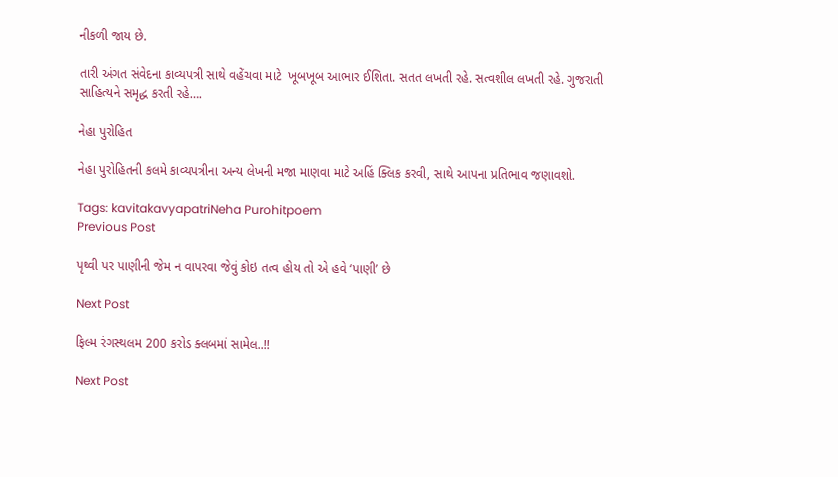નીકળી જાય છે.

તારી અંગત સંવેદના કાવ્યપત્રી સાથે વહેંચવા માટે  ખૂબખૂબ આભાર ઈશિતા. સતત લખતી રહે. સત્વશીલ લખતી રહે. ગુજરાતી સાહિત્યને સમૃદ્ધ કરતી રહે….

નેહા પુરોહિત

નેહા પુરોહિતની કલમે કાવ્યપત્રીના અન્ય લેખની મજા માણવા માટે અહિં ક્લિક કરવી, સાથે આપના પ્રતિભાવ જણાવશો.

Tags: kavitakavyapatriNeha Purohitpoem
Previous Post

પૃથ્વી પર પાણીની જેમ ન વાપરવા જેવું કોઇ તત્વ હોય તો એ હવે ‘પાણી’ છે

Next Post

ફિલ્મ રંગસ્થલમ 200 કરોડ ક્લબમાં સામેલ..!!

Next Post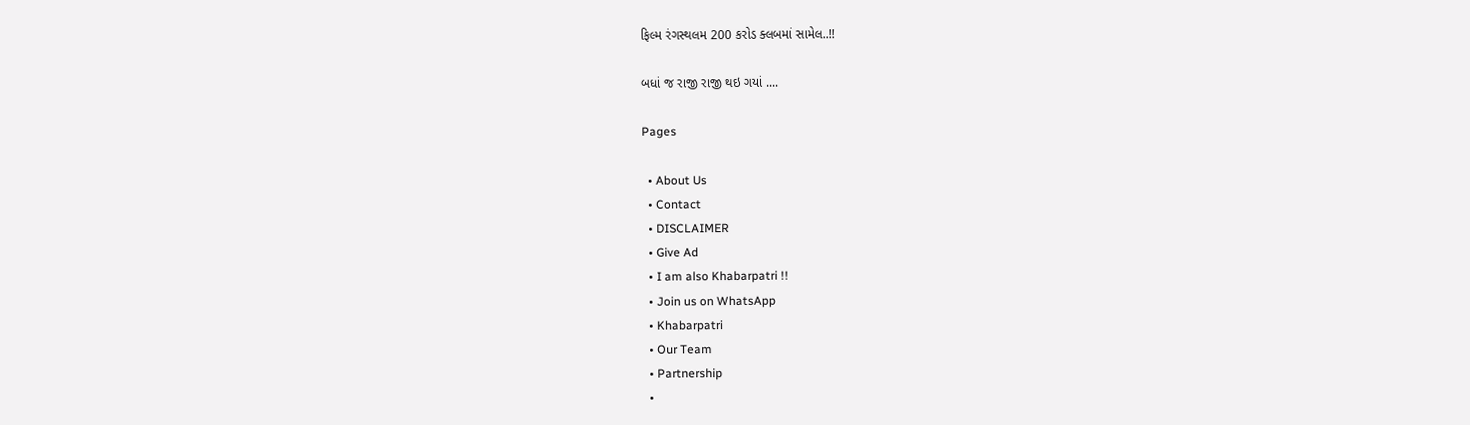ફિલ્મ રંગસ્થલમ 200 કરોડ ક્લબમાં સામેલ..!!

બધાં જ રાજી રાજી થઇ ગયાં ....

Pages

  • About Us
  • Contact
  • DISCLAIMER
  • Give Ad
  • I am also Khabarpatri !!
  • Join us on WhatsApp
  • Khabarpatri
  • Our Team
  • Partnership
  •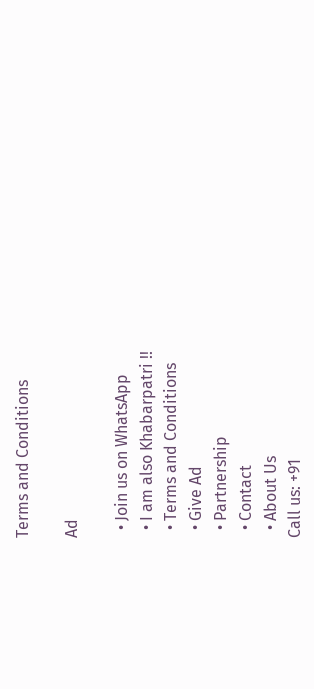Terms and Conditions

Ad

  • Join us on WhatsApp
  • I am also Khabarpatri !!
  • Terms and Conditions
  • Give Ad
  • Partnership
  • Contact
  • About Us
Call us: +91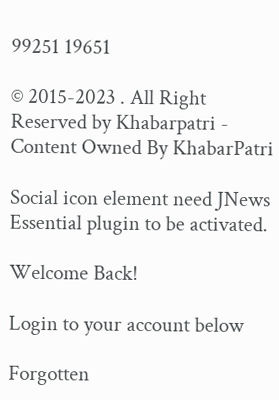99251 19651

© 2015-2023 . All Right Reserved by Khabarpatri - Content Owned By KhabarPatri

Social icon element need JNews Essential plugin to be activated.

Welcome Back!

Login to your account below

Forgotten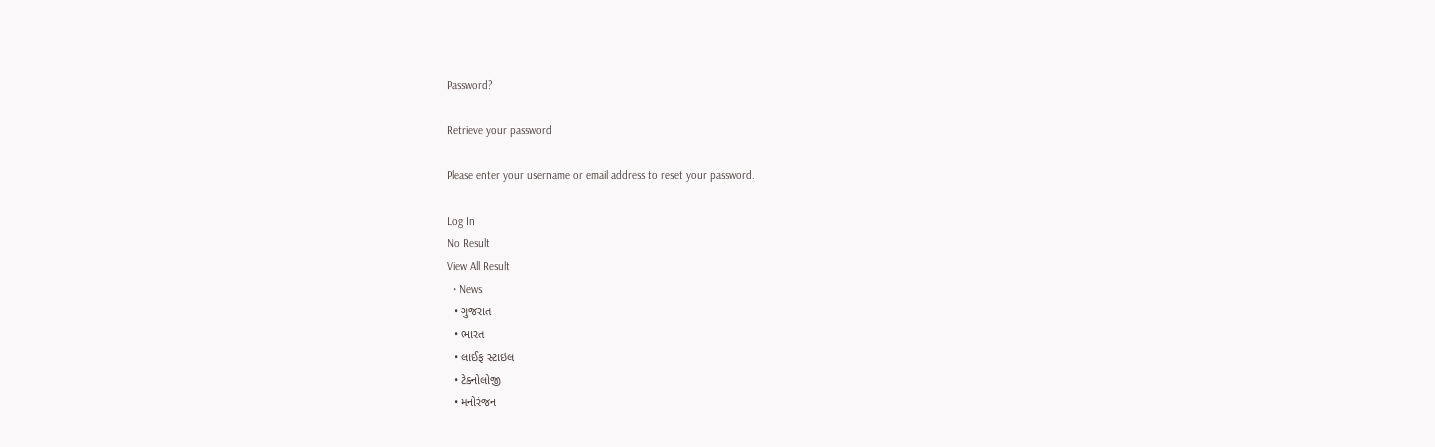Password?

Retrieve your password

Please enter your username or email address to reset your password.

Log In
No Result
View All Result
  • News
  • ગુજરાત
  • ભારત
  • લાઈફ સ્ટાઇલ
  • ટેક્નોલોજી
  • મનોરંજન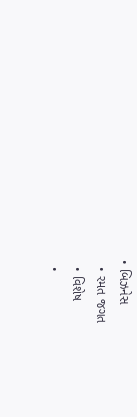• બિઝનેસ
  • રમત જગત
  • વિશેષ
  •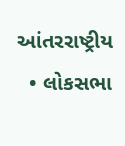આંતરરાષ્ટ્રીય
  • લોકસભા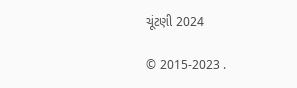ચૂંટણી 2024

© 2015-2023 .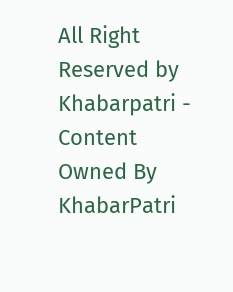All Right Reserved by Khabarpatri - Content Owned By KhabarPatri